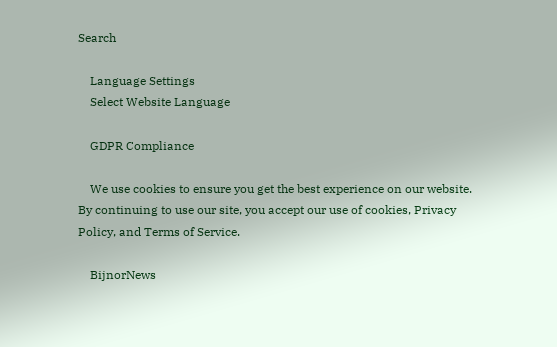Search

    Language Settings
    Select Website Language

    GDPR Compliance

    We use cookies to ensure you get the best experience on our website. By continuing to use our site, you accept our use of cookies, Privacy Policy, and Terms of Service.

    BijnorNews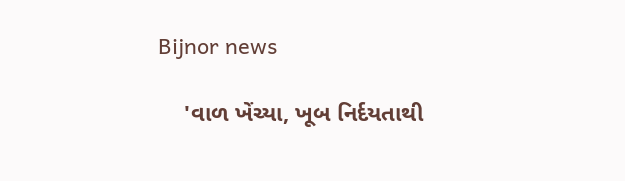Bijnor news

    'વાળ ખેંચ્યા, ખૂબ નિર્દયતાથી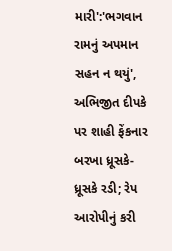મારી':'ભગવાન રામનું અપમાન સહન ન થયું', અભિજીત દીપકે પર શાહી ફેંકનાર બરખા ધ્રૂસકે-ધ્રૂસકે રડી; રેપ આરોપીનું કરી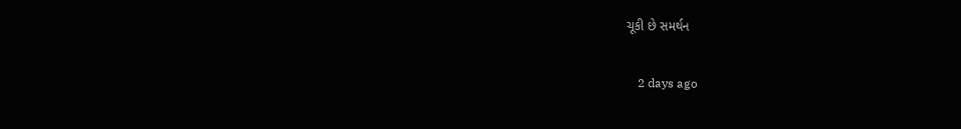ચૂકી છે સમર્થન

    2 days ago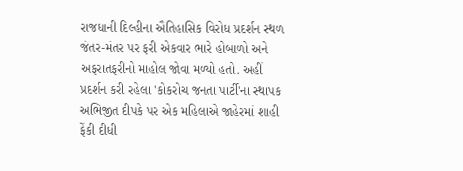રાજધાની દિલ્હીના ઐતિહાસિક વિરોધ પ્રદર્શન સ્થળ જંતર-મંતર પર ફરી એકવાર ભારે હોબાળો અને અફરાતફરીનો માહોલ જોવા મળ્યો હતો. અહીં પ્રદર્શન કરી રહેલા 'કોકરોચ જનતા પાર્ટી'ના સ્થાપક અભિજીત દીપકે પર એક મહિલાએ જાહેરમાં શાહી ફેંકી દીધી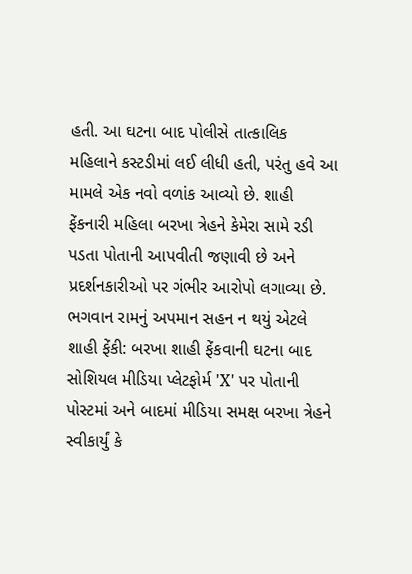હતી. આ ઘટના બાદ પોલીસે તાત્કાલિક મહિલાને કસ્ટડીમાં લઈ લીધી હતી, પરંતુ હવે આ મામલે એક નવો વળાંક આવ્યો છે. શાહી ફેંકનારી મહિલા બરખા ત્રેહને કેમેરા સામે રડી પડતા પોતાની આપવીતી જણાવી છે અને પ્રદર્શનકારીઓ પર ગંભીર આરોપો લગાવ્યા છે. ભગવાન રામનું અપમાન સહન ન થયું એટલે શાહી ફેંકી: બરખા શાહી ફેંકવાની ઘટના બાદ સોશિયલ મીડિયા પ્લેટફોર્મ 'X' પર પોતાની પોસ્ટમાં અને બાદમાં મીડિયા સમક્ષ બરખા ત્રેહને સ્વીકાર્યું કે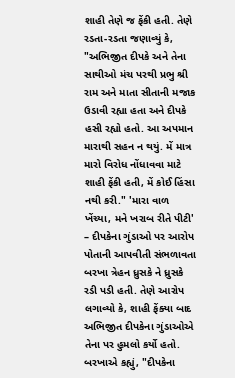શાહી તેણે જ ફેંકી હતી. તેણે રડતા-રડતા જણાવ્યું કે, "અભિજીત દીપકે અને તેના સાથીઓ મંચ પરથી પ્રભુ શ્રી રામ અને માતા સીતાની મજાક ઉડાવી રહ્યા હતા અને દીપકે હસી રહ્યો હતો. આ અપમાન મારાથી સહન ન થયું. મેં માત્ર મારો વિરોધ નોંધાવવા માટે શાહી ફેંકી હતી, મેં કોઈ હિંસા નથી કરી." 'મારા વાળ ખેંચ્યા, મને ખરાબ રીતે પીટી' – દીપકેના ગુંડાઓ પર આરોપ પોતાની આપવીતી સંભળાવતા બરખા ત્રેહન ધ્રુસકે ને ધ્રુસકે રડી પડી હતી. તેણે આરોપ લગાવ્યો કે, શાહી ફેંક્યા બાદ અભિજીત દીપકેના ગુંડાઓએ તેના પર હુમલો કર્યો હતો. બરખાએ કહ્યું, "દીપકેના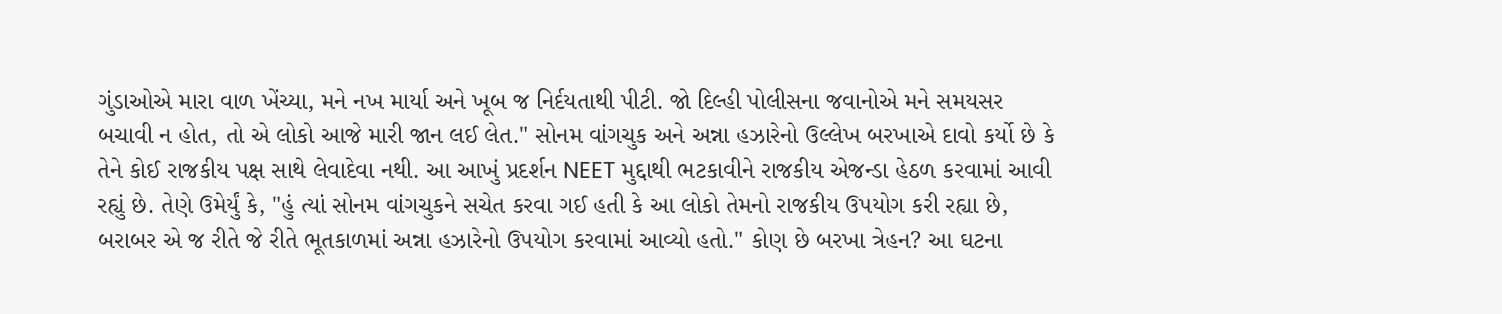ગુંડાઓએ મારા વાળ ખેંચ્યા, મને નખ માર્યા અને ખૂબ જ નિર્દયતાથી પીટી. જો દિલ્હી પોલીસના જવાનોએ મને સમયસર બચાવી ન હોત, તો એ લોકો આજે મારી જાન લઈ લેત." સોનમ વાંગચુક અને અન્ના હઝારેનો ઉલ્લેખ બરખાએ દાવો કર્યો છે કે તેને કોઈ રાજકીય પક્ષ સાથે લેવાદેવા નથી. આ આખું પ્રદર્શન NEET મુદ્દાથી ભટકાવીને રાજકીય એજન્ડા હેઠળ કરવામાં આવી રહ્યું છે. તેણે ઉમેર્યું કે, "હું ત્યાં સોનમ વાંગચુકને સચેત કરવા ગઈ હતી કે આ લોકો તેમનો રાજકીય ઉપયોગ કરી રહ્યા છે, બરાબર એ જ રીતે જે રીતે ભૂતકાળમાં અન્ના હઝારેનો ઉપયોગ કરવામાં આવ્યો હતો." કોણ છે બરખા ત્રેહન? આ ઘટના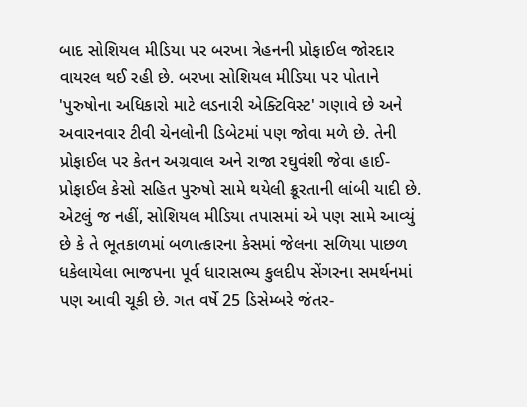બાદ સોશિયલ મીડિયા પર બરખા ત્રેહનની પ્રોફાઈલ જોરદાર વાયરલ થઈ રહી છે. બરખા સોશિયલ મીડિયા પર પોતાને 'પુરુષોના અધિકારો માટે લડનારી એક્ટિવિસ્ટ' ગણાવે છે અને અવારનવાર ટીવી ચેનલોની ડિબેટમાં પણ જોવા મળે છે. તેની પ્રોફાઈલ પર કેતન અગ્રવાલ અને રાજા રઘુવંશી જેવા હાઈ-પ્રોફાઈલ કેસો સહિત પુરુષો સામે થયેલી ક્રૂરતાની લાંબી યાદી છે. એટલું જ નહીં, સોશિયલ મીડિયા તપાસમાં એ પણ સામે આવ્યું છે કે તે ભૂતકાળમાં બળાત્કારના કેસમાં જેલના સળિયા પાછળ ધકેલાયેલા ભાજપના પૂર્વ ધારાસભ્ય કુલદીપ સેંગરના સમર્થનમાં પણ આવી ચૂકી છે. ગત વર્ષે 25 ડિસેમ્બરે જંતર-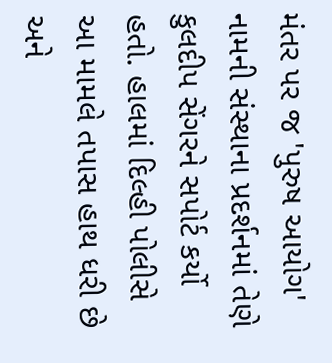મંતર પર જ 'પુરુષ આયોગ' નામની સંસ્થાના પ્રદર્શનમાં તેણે કુલદીપ સેંગરને સપોર્ટ કર્યો હતો. હાલમાં દિલ્હી પોલીસે આ મામલે તપાસ હાથ ધરી છે અને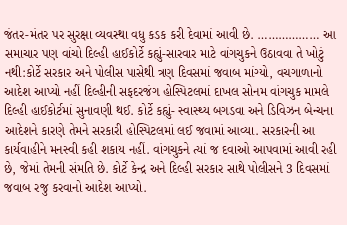જંતર-મંતર પર સુરક્ષા વ્યવસ્થા વધુ કડક કરી દેવામાં આવી છે. ……………… આ સમાચાર પણ વાંચો દિલ્હી હાઈકોર્ટે કહ્યું-સારવાર માટે વાંગચુકને ઉઠાવવા તે ખોટું નથી:કોર્ટે સરકાર અને પોલીસ પાસેથી ત્રણ દિવસમાં જવાબ માંગ્યો, વચગાળાનો આદેશ આપ્યો નહીં દિલ્હીની સફદરજંગ હોસ્પિટલમાં દાખલ સોનમ વાંગચુક મામલે દિલ્હી હાઈકોર્ટમાં સુનાવણી થઈ. કોર્ટે કહ્યું- સ્વાસ્થ્ય બગડવા અને ડિવિઝન બેન્ચના આદેશને કારણે તેમને સરકારી હોસ્પિટલમાં લઈ જવામાં આવ્યા. સરકારની આ કાર્યવાહીને મનસ્વી કહી શકાય નહીં. વાંગચુકને ત્યાં જ દવાઓ આપવામાં આવી રહી છે, જેમાં તેમની સંમતિ છે. કોર્ટે કેન્દ્ર અને દિલ્હી સરકાર સાથે પોલીસને 3 દિવસમાં જવાબ રજુ કરવાનો આદેશ આપ્યો.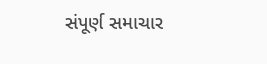સંપૂર્ણ સમાચાર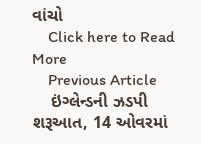વાંચો
    Click here to Read More
    Previous Article
    ઇંગ્લેન્ડની ઝડપી શરૂઆત, 14 ઓવરમાં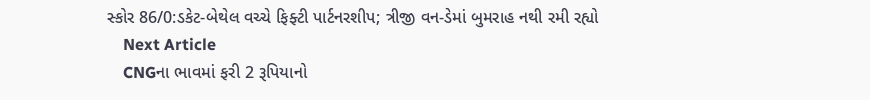સ્કોર 86/0:ડકેટ-બેથેલ વચ્ચે ફિફ્ટી પાર્ટનરશીપ; ત્રીજી વન-ડેમાં બુમરાહ નથી રમી રહ્યો
    Next Article
    CNGના ભાવમાં ફરી 2 રૂપિયાનો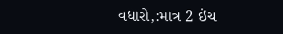વધારો,:માત્ર 2 ઇંચ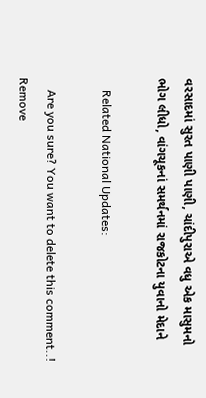વરસાદમાં સુરત પાણી પાણી, ચાંદીપુરાએ વધુ એક માસુમનો ભોગ લીધો, વાંગચૂકનાં સમર્થનમાં રાજકોટના યુવાનો મેદાને

    Related National Updates:

    Are you sure? You want to delete this comment..! Remove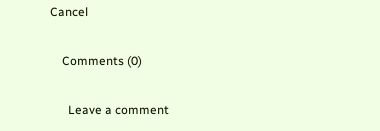Cancel

    Comments (0)

      Leave a comment